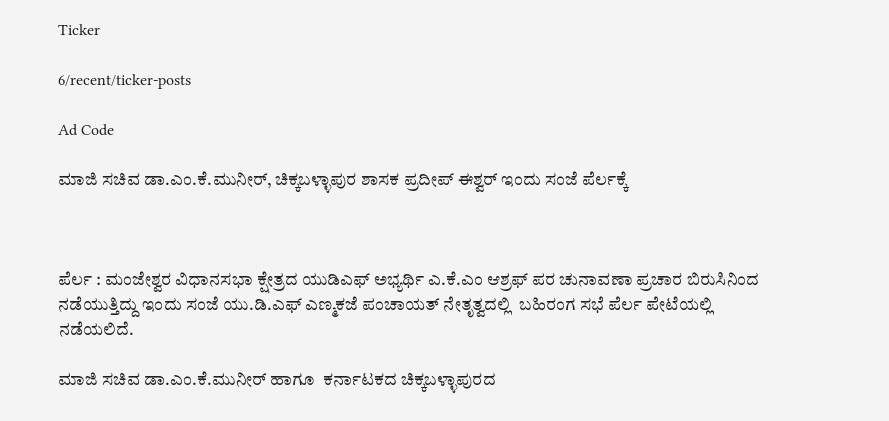Ticker

6/recent/ticker-posts

Ad Code

ಮಾಜಿ ಸಚಿವ ಡಾ.ಎಂ.ಕೆ.ಮುನೀರ್, ಚಿಕ್ಕಬಳ್ಳಾಪುರ ಶಾಸಕ ಪ್ರದೀಪ್ ಈಶ್ವರ್ ಇಂದು ಸಂಜೆ ಪೆರ್ಲಕ್ಕೆ



ಪೆರ್ಲ : ಮಂಜೇಶ್ವರ ವಿಧಾನಸಭಾ ಕ್ಷೇತ್ರದ ಯುಡಿಎಫ್ ಅಭ್ಯರ್ಥಿ ಎ.ಕೆ.ಎಂ ಆಶ್ರಫ್ ಪರ ಚುನಾವಣಾ ಪ್ರಚಾರ ಬಿರುಸಿನಿಂದ ನಡೆಯುತ್ತಿದ್ದು ಇಂದು ಸಂಜೆ ಯು.ಡಿ.ಎಫ್ ಎಣ್ಮಕಜೆ ಪಂಚಾಯತ್ ನೇತೃತ್ವದಲ್ಲಿ  ಬಹಿರಂಗ ಸಭೆ ಪೆರ್ಲ ಪೇಟೆಯಲ್ಲಿ ನಡೆಯಲಿದೆ.

ಮಾಜಿ ಸಚಿವ ಡಾ.ಎಂ.ಕೆ.ಮುನೀರ್ ಹಾಗೂ  ಕರ್ನಾಟಕದ ಚಿಕ್ಕಬಳ್ಳಾಪುರದ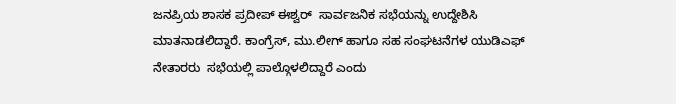ಜನಪ್ರಿಯ ಶಾಸಕ ಪ್ರದೀಪ್ ಈಶ್ವರ್  ಸಾರ್ವಜನಿಕ ಸಭೆಯನ್ನು ಉದ್ದೇಶಿಸಿ ಮಾತನಾಡಲಿದ್ದಾರೆ. ಕಾಂಗ್ರೆಸ್, ಮು.ಲೀಗ್ ಹಾಗೂ ಸಹ ಸಂಘಟನೆಗಳ ಯುಡಿಎಫ್ ನೇತಾರರು  ಸಭೆಯಲ್ಲಿ ಪಾಲ್ಗೊಳಲಿದ್ದಾರೆ ಎಂದು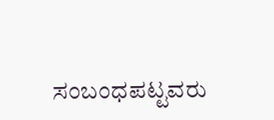ಸಂಬಂಧಪಟ್ಟವರು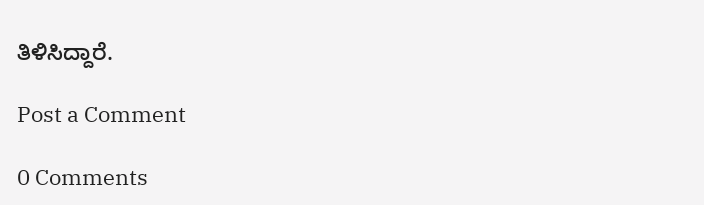ತಿಳಿಸಿದ್ದಾರೆ.

Post a Comment

0 Comments